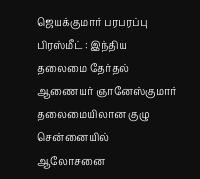ஜெயக்குமார் பரபரப்பு பிரஸ்மீட் : இந்திய தலைமை தேர்தல் ஆணையர் ஞானேஸ்குமார் தலைமையிலான குழு சென்னையில் ஆலோசனை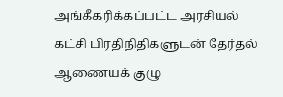அங்கீகரிக்கப்பட்ட அரசியல் கட்சி பிரதிநிதிகளுடன் தேர்தல் ஆணையக் குழு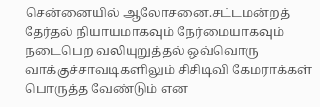சென்னையில் ஆலோசனை.சட்டமன்றத் தேர்தல் நியாயமாகவும் நேர்மையாகவும் நடைபெற வலியுறுத்தல் ஒவ்வொரு வாக்குச்சாவடிகளிலும் சிசிடிவி கேமராக்கள் பொருத்த வேண்டும் என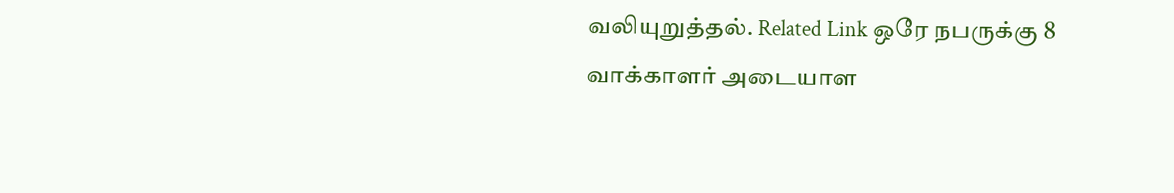வலியுறுத்தல். Related Link ஒரே நபருக்கு 8 வாக்காளர் அடையாள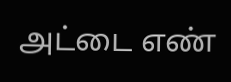அட்டை எண்